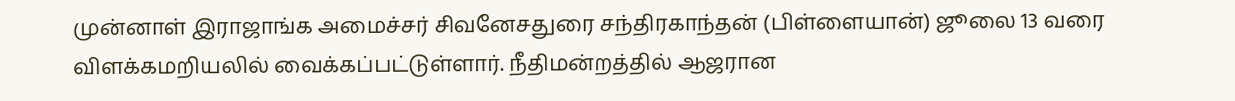முன்னாள் இராஜாங்க அமைச்சர் சிவனேசதுரை சந்திரகாந்தன் (பிள்ளையான்) ஜூலை 13 வரை விளக்கமறியலில் வைக்கப்பட்டுள்ளார். நீதிமன்றத்தில் ஆஜரான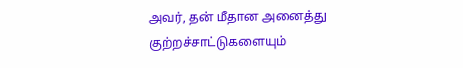அவர், தன் மீதான அனைத்து குற்றச்சாட்டுகளையும்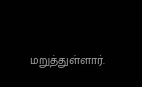மறுத்துள்ளார்.